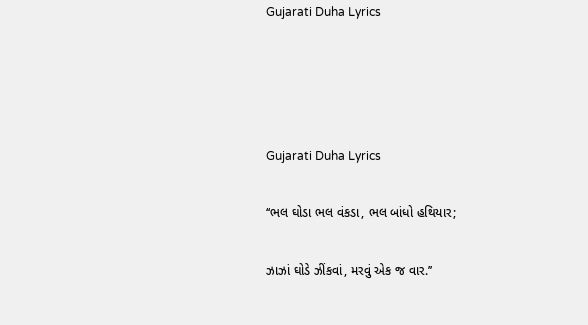Gujarati Duha Lyrics




Gujarati Duha Lyrics

‘‘ભલ ઘોડા ભલ વંકડા, ભલ બાંધો હથિયાર;

ઝાઝાં ઘોડે ઝીંકવાં, મરવું એક જ વાર.’’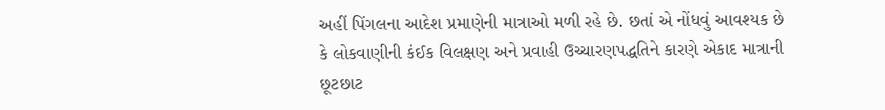અહીં પિંગલના આદેશ પ્રમાણેની માત્રાઓ મળી રહે છે. છતાં એ નોંધવું આવશ્યક છે કે લોકવાણીની કંઈક વિલક્ષણ અને પ્રવાહી ઉચ્ચારણપદ્ધતિને કારણે એકાદ માત્રાની છૂટછાટ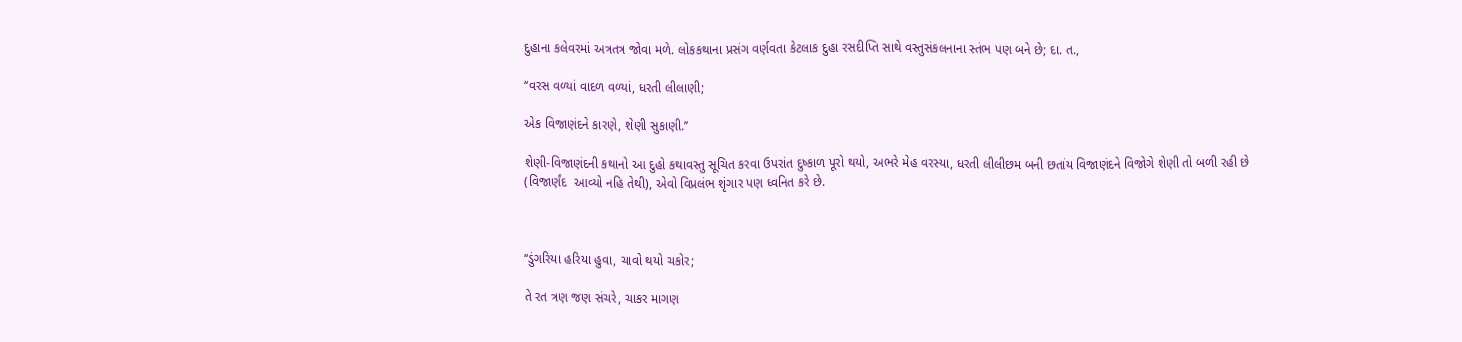દુહાના કલેવરમાં અત્રતત્ર જોવા મળે. લોકકથાના પ્રસંગ વર્ણવતા કેટલાક દુહા રસદીપ્તિ સાથે વસ્તુસંકલનાના સ્તંભ પણ બને છે; દા. ત.,

‘‘વરસ વળ્યાં વાદળ વળ્યાં, ધરતી લીલાણી;

એક વિજાણંદને કારણે, શેણી સુકાણી.’’

શેણી-વિજાણંદની કથાનો આ દુહો કથાવસ્તુ સૂચિત કરવા ઉપરાંત દુષ્કાળ પૂરો થયો, અભરે મેહ વરસ્યા, ધરતી લીલીછમ બની છતાંય વિજાણંદને વિજોગે શેણી તો બળી રહી છે (વિજાર્ણંદ  આવ્યો નહિ તેથી), એવો વિપ્રલંભ શૃંગાર પણ ધ્વનિત કરે છે.



‘‘ડુંગરિયા હરિયા હુવા, ચાવો થયો ચકોર;

તે રત ત્રણ જણ સંચરે, ચાકર માગણ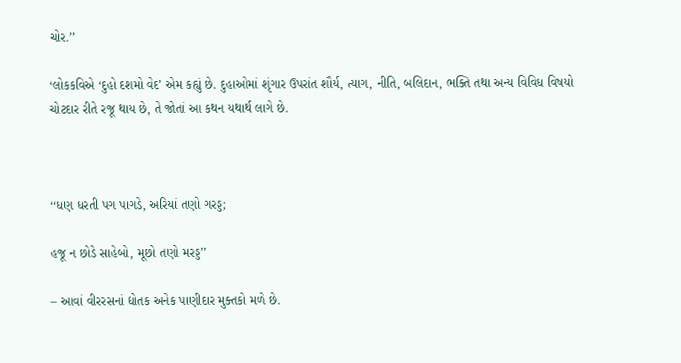ચોર.’’

‘લોકકવિએ ‘દુહો દશમો વેદ’ એમ કહ્યું છે. દુહાઓમાં શૃંગાર ઉપરાંત શૌર્ય, ત્યાગ, નીતિ, બલિદાન, ભક્તિ તથા અન્ય વિવિધ વિષયો ચોટદાર રીતે રજૂ થાય છે, તે જોતાં આ કથન યથાર્થ લાગે છે.



‘‘ધણ ધરતી પગ પાગડે, અરિયાં તણો ગરડ્ડ;

હજૂ ન છોડે સાહેબો, મૂછો તણો મરડ્ડ’’

– આવાં વીરરસનાં દ્યોતક અનેક પાણીદાર મુક્તકો મળે છે.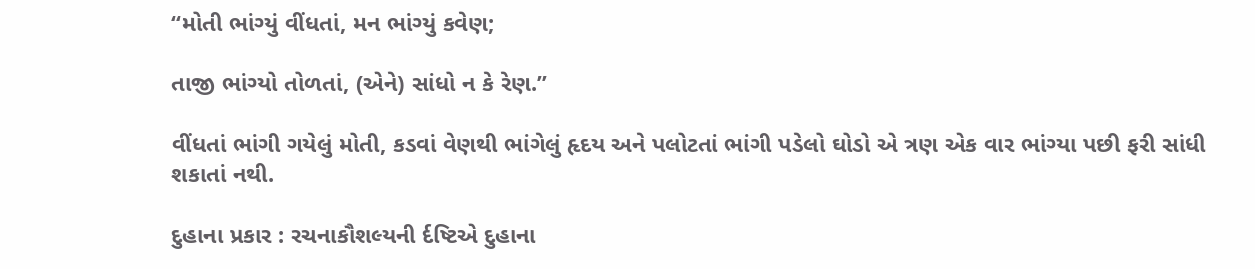‘‘મોતી ભાંગ્યું વીંધતાં, મન ભાંગ્યું કવેણ;

તાજી ભાંગ્યો તોળતાં, (એને) સાંધો ન કે રેણ.’’

વીંધતાં ભાંગી ગયેલું મોતી, કડવાં વેણથી ભાંગેલું હૃદય અને પલોટતાં ભાંગી પડેલો ઘોડો એ ત્રણ એક વાર ભાંગ્યા પછી ફરી સાંધી શકાતાં નથી.

દુહાના પ્રકાર : રચનાકૌશલ્યની ર્દષ્ટિએ દુહાના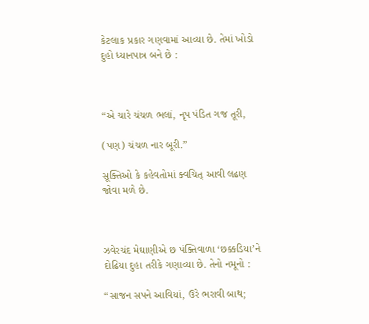કેટલાક પ્રકાર ગણવામાં આવ્યા છે. તેમાં ખોડો દુહો ધ્યાનપાત્ર બને છે :



‘‘એ ચારે ચંચળ ભલાં, નૃપ પંડિત ગજ તૂરી,

(પણ) ચંચળ નાર બૂરી.’’

સૂક્તિઓ કે કહેવતોમાં ક્વચિત્ આવી લઢણ જોવા મળે છે.



ઝવેરચંદ મેઘાણીએ છ પંક્તિવાળા ‘છક્કડિયા’ને દોઢિયા દુહા તરીકે ગણાવ્યા છે. તેનો નમૂનો :

‘‘સાજન સપને આવિયાં, ઉરે ભરાવી બાથ;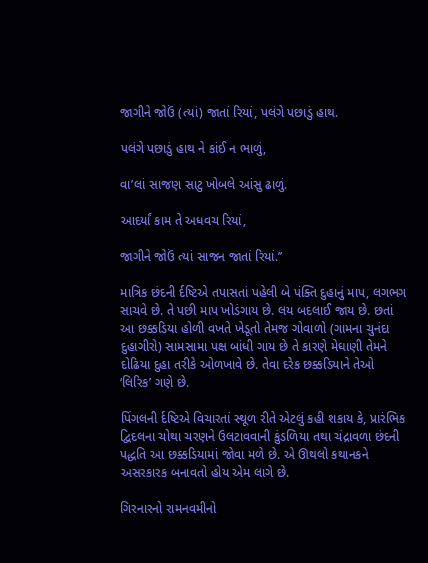જાગીને જોઉં (ત્યાં) જાતાં રિયાં, પલંગે પછાડું હાથ.

પલંગે પછાડું હાથ ને કાંઈ ન ભાળું,

વા’લાં સાજણ સાટુ ખોબલે આંસુ ઢાળું.

આદર્યાં કામ તે અધવચ રિયાં,

જાગીને જોઉં ત્યાં સાજન જાતાં રિયાં.’’

માત્રિક છંદની ર્દષ્ટિએ તપાસતાં પહેલી બે પંક્તિ દુહાનું માપ, લગભગ સાચવે છે. તે પછી માપ ખોડંગાય છે. લય બદલાઈ જાય છે. છતાં આ છક્કડિયા હોળી વખતે ખેડૂતો તેમજ ગોવાળો (ગામના ચુનંદા દુહાગીરો) સામસામા પક્ષ બાંધી ગાય છે તે કારણે મેઘાણી તેમને દોઢિયા દુહા તરીકે ઓળખાવે છે. તેવા દરેક છક્કડિયાને તેઓ ‘લિરિક’ ગણે છે.

પિંગલની ર્દષ્ટિએ વિચારતાં સ્થૂળ રીતે એટલું કહી શકાય કે, પ્રારંભિક દ્વિદલના ચોથા ચરણને ઉલટાવવાની કુંડળિયા તથા ચંદ્રાવળા છંદની પદ્ધતિ આ છક્કડિયામાં જોવા મળે છે. એ ઊથલો કથાનકને અસરકારક બનાવતો હોય એમ લાગે છે.

ગિરનારનો રામનવમીનો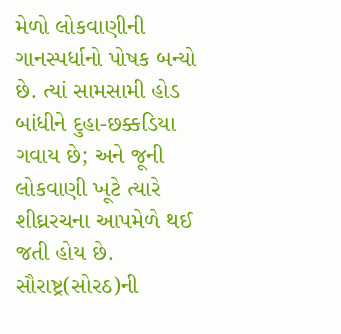મેળો લોકવાણીની ગાનસ્પર્ધાનો પોષક બન્યો છે. ત્યાં સામસામી હોડ બાંધીને દુહા-છક્કડિયા ગવાય છે; અને જૂની લોકવાણી ખૂટે ત્યારે શીઘ્રરચના આપમેળે થઈ જતી હોય છે. સૌરાષ્ટ્ર(સોરઠ)ની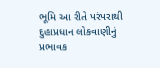ભૂમિ આ રીતે પરંપરાથી દુહાપ્રધાન લોકવાણીનું પ્રભાવક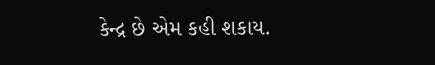કેન્દ્ર છે એમ કહી શકાય.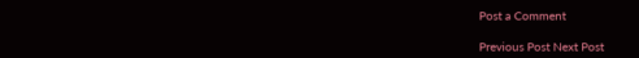Post a Comment

Previous Post Next Post